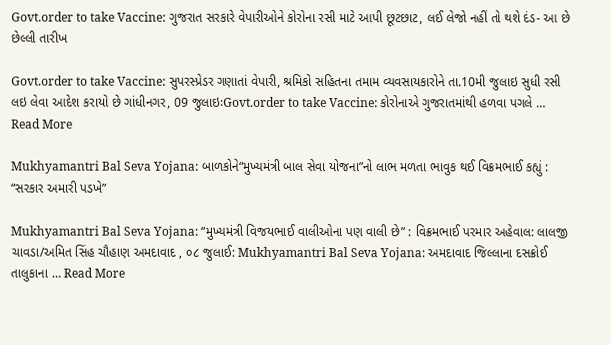Govt.order to take Vaccine: ગુજરાત સરકારે વેપારીઓને કોરોના રસી માટે આપી છૂટછાટ, લઈ લેજો નહીં તો થશે દંડ- આ છે છેલ્લી તારીખ

Govt.order to take Vaccine: સુપરસ્પ્રેડર ગણાતાં વેપારી, શ્રમિકો સહિતના તમામ વ્યવસાયકારોને તા.10મી જુલાઇ સુધી રસી લઇ લેવા આદેશ કરાયો છે ગાંધીનગર, 09 જુલાઇઃGovt.order to take Vaccine: કોરોનાએ ગુજરાતમાંથી હળવા પગલે … Read More

Mukhyamantri Bal Seva Yojana: બાળકોને“મુખ્યમંત્રી બાલ સેવા યોજના”નો લાભ મળતા ભાવુક થઈ વિક્રમભાઈ કહ્યું : “સરકાર અમારી પડખે”

Mukhyamantri Bal Seva Yojana: “મુખ્યમંત્રી વિજયભાઈ વાલીઓના પણ વાલી છે” : વિક્રમભાઈ પરમાર અહેવાલ: લાલજી ચાવડા/અમિત સિંહ ચૌહાણ અમદાવાદ , ૦૮ જુલાઈ: Mukhyamantri Bal Seva Yojana: અમદાવાદ જિલ્લાના દસક્રોઈ તાલુકાના … Read More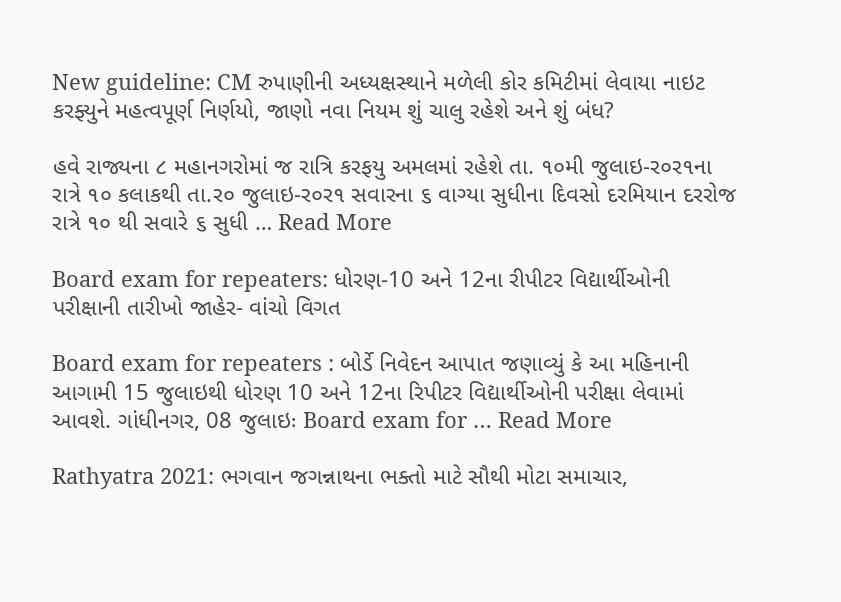New guideline: CM રુપાણીની અધ્યક્ષસ્થાને મળેલી કોર કમિટીમાં લેવાયા નાઇટ કરફ્યુને મહત્વપૂર્ણ નિર્ણયો, જાણો નવા નિયમ શું ચાલુ રહેશે અને શું બંધ?

હવે રાજ્યના ૮ મહાનગરોમાં જ રાત્રિ કરફયુ અમલમાં રહેશે તા. ૧૦મી જુલાઇ-ર૦ર૧ના રાત્રે ૧૦ કલાકથી તા.ર૦ જુલાઇ-ર૦ર૧ સવારના ૬ વાગ્યા સુધીના દિવસો દરમિયાન દરરોજ રાત્રે ૧૦ થી સવારે ૬ સુધી … Read More

Board exam for repeaters: ધોરણ-10 અને 12ના રીપીટર વિદ્યાર્થીઓની પરીક્ષાની તારીખો જાહેર- વાંચો વિગત

Board exam for repeaters : બોર્ડે નિવેદન આપાત જણાવ્યું કે આ મહિનાની આગામી 15 જુલાઇથી ધોરણ 10 અને 12ના રિપીટર વિદ્યાર્થીઓની પરીક્ષા લેવામાં આવશે. ગાંધીનગર, 08 જુલાઇઃ Board exam for … Read More

Rathyatra 2021: ભગવાન જગન્નાથના ભક્તો માટે સૌથી મોટા સમાચાર,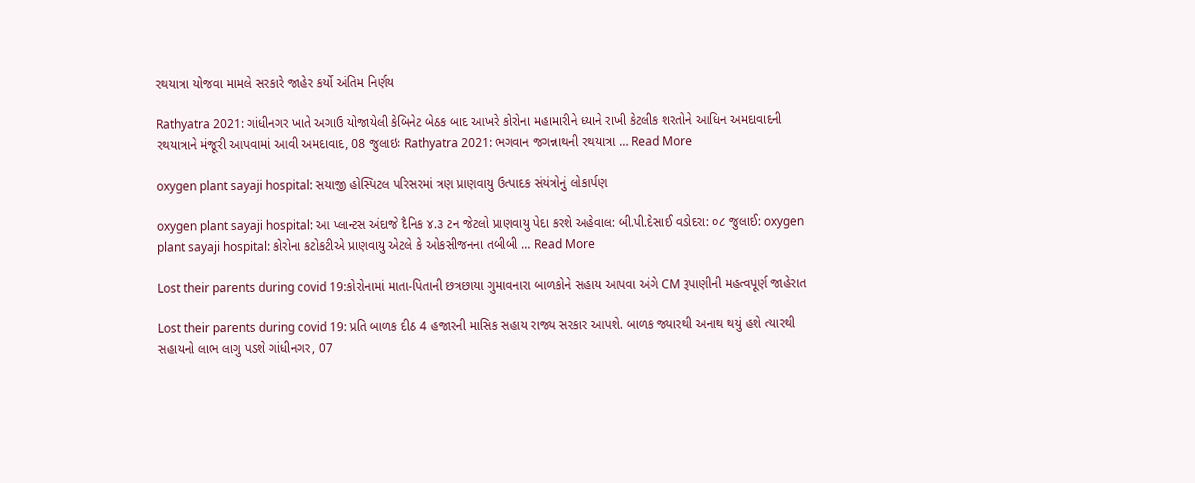રથયાત્રા યોજવા મામલે સરકારે જાહેર કર્યો અંતિમ નિર્ણય

Rathyatra 2021: ગાંધીનગર ખાતે અગાઉ યોજાયેલી કેબિનેટ બેઠક બાદ આખરે કોરોના મહામારીને ધ્યાને રાખી કેટલીક શરતોને આધિન અમદાવાદની રથયાત્રાને મંજૂરી આપવામાં આવી અમદાવાદ, 08 જુલાઇઃ Rathyatra 2021: ભગવાન જગન્નાથની રથયાત્રા … Read More

oxygen plant sayaji hospital: સયાજી હોસ્પિટલ પરિસરમાં ત્રણ પ્રાણવાયુ ઉત્પાદક સંયંત્રોનું લોકાર્પણ

oxygen plant sayaji hospital: આ પ્લાન્ટસ અંદાજે દૈનિક ૪.૩ ટન જેટલો પ્રાણવાયુ પેદા કરશે અહેવાલ: બી.પી.દેસાઈ વડોદરા: ૦૮ જુલાઈ: oxygen plant sayaji hospital: કોરોના કટોકટીએ પ્રાણવાયુ એટલે કે ઓકસીજનના તબીબી … Read More

Lost their parents during covid 19:કોરોનામાં માતા-પિતાની છત્રછાયા ગુમાવનારા બાળકોને સહાય આપવા અંગે CM રૂપાણીની મહત્વપૂર્ણ જાહેરાત

Lost their parents during covid 19: પ્રતિ બાળક દીઠ 4 હજારની માસિક સહાય રાજ્ય સરકાર આપશે. બાળક જ્યારથી અનાથ થયું હશે ત્યારથી સહાયનો લાભ લાગુ પડશે ગાંધીનગર, 07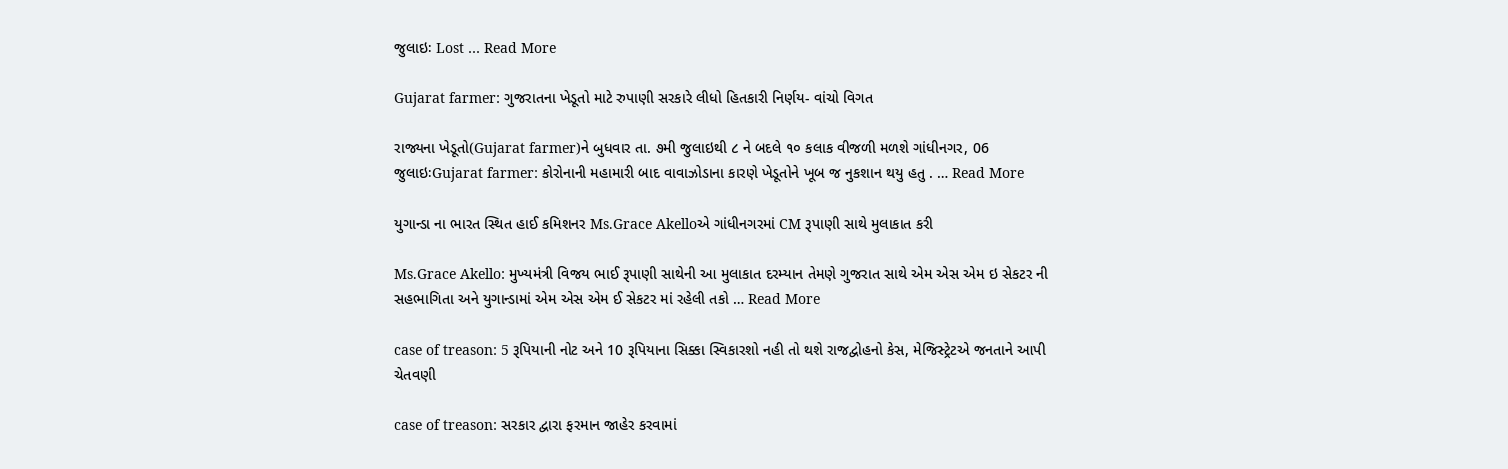જુલાઇઃ Lost … Read More

Gujarat farmer: ગુજરાતના ખેડૂતો માટે રુપાણી સરકારે લીધો હિતકારી નિર્ણય- વાંચો વિગત

રાજ્યના ખેડૂતો(Gujarat farmer)ને બુધવાર તા. ૭મી જુલાઇથી ૮ ને બદલે ૧૦ કલાક વીજળી મળશે ગાંધીનગર, 06 જુલાઇઃGujarat farmer: કોરોનાની મહામારી બાદ વાવાઝોડાના કારણે ખેડૂતોને ખૂબ જ નુકશાન થયુ હતુ . … Read More

યુગાન્ડા ના ભારત સ્થિત હાઈ કમિશનર Ms.Grace Akelloએ ગાંધીનગરમાં CM રૂપાણી સાથે મુલાકાત કરી

Ms.Grace Akello: મુખ્યમંત્રી વિજય ભાઈ રૂપાણી સાથેની આ મુલાકાત દરમ્યાન તેમણે ગુજરાત સાથે એમ એસ એમ ઇ સેકટર ની સહભાગિતા અને યુગાન્ડામાં એમ એસ એમ ઈ સેકટર માં રહેલી તકો … Read More

case of treason: 5 રૂપિયાની નોટ અને 10 રૂપિયાના સિક્કા સ્વિકારશો નહી તો થશે રાજદ્વોહનો કેસ, મેજિસ્ટ્રેટએ જનતાને આપી ચેતવણી

case of treason: સરકાર દ્વારા ફરમાન જાહેર કરવામાં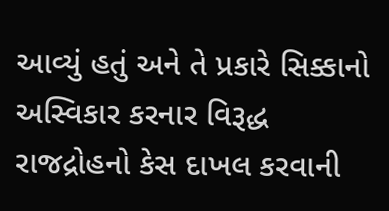આવ્યું હતું અને તે પ્રકારે સિક્કાનો અસ્વિકાર કરનાર વિરૂદ્ધ રાજદ્રોહનો કેસ દાખલ કરવાની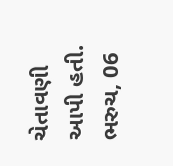ચેતાવણી આપી હતી. ભરુચ, 06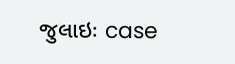જુલાઇઃ case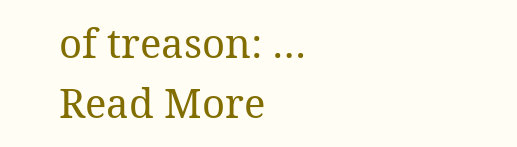of treason: … Read More